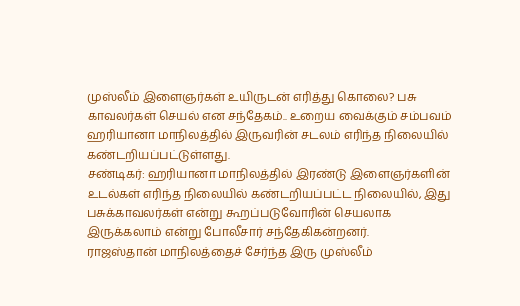முஸ்லீம் இளைஞர்கள் உயிருடன் எரித்து கொலை? பசு காவலர்கள் செயல் என சந்தேகம்.. உறைய வைக்கும் சம்பவம்
ஹரியானா மாநிலத்தில் இருவரின் சடலம் எரிந்த நிலையில் கண்டறியப்பட்டுள்ளது.
சண்டிகர்: ஹரியானா மாநிலத்தில் இரண்டு இளைஞர்களின் உடல்கள் எரிந்த நிலையில் கண்டறியப்பட்ட நிலையில், இது பசுக்காவலர்கள் என்று கூறப்படுவோரின் செயலாக இருக்கலாம் என்று போலீசார் சந்தேகிகன்றனர்.
ராஜஸ்தான் மாநிலத்தைச் சேர்ந்த இரு முஸ்லீம்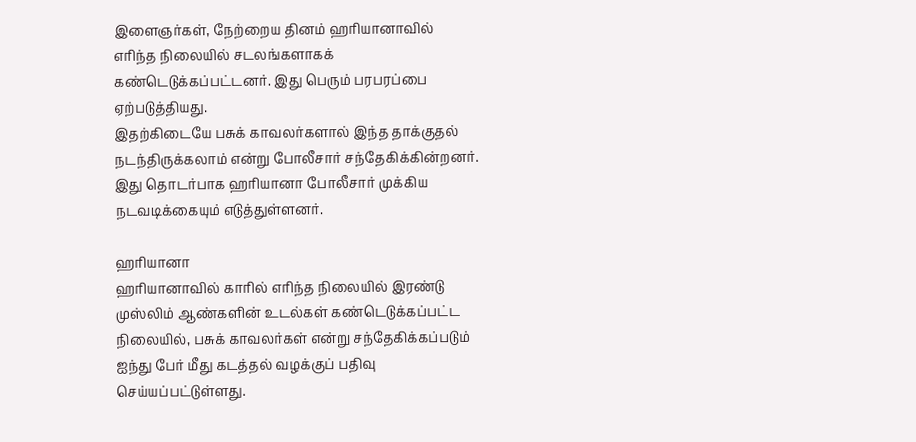இளைஞர்கள், நேற்றைய தினம் ஹரியானாவில் எரிந்த நிலையில் சடலங்களாகக் கண்டெடுக்கப்பட்டனர். இது பெரும் பரபரப்பை ஏற்படுத்தியது.
இதற்கிடையே பசுக் காவலர்களால் இந்த தாக்குதல் நடந்திருக்கலாம் என்று போலீசார் சந்தேகிக்கின்றனர். இது தொடர்பாக ஹரியானா போலீசார் முக்கிய நடவடிக்கையும் எடுத்துள்ளனர்.

ஹரியானா
ஹரியானாவில் காரில் எரிந்த நிலையில் இரண்டு முஸ்லிம் ஆண்களின் உடல்கள் கண்டெடுக்கப்பட்ட நிலையில், பசுக் காவலர்கள் என்று சந்தேகிக்கப்படும் ஐந்து பேர் மீது கடத்தல் வழக்குப் பதிவு செய்யப்பட்டுள்ளது.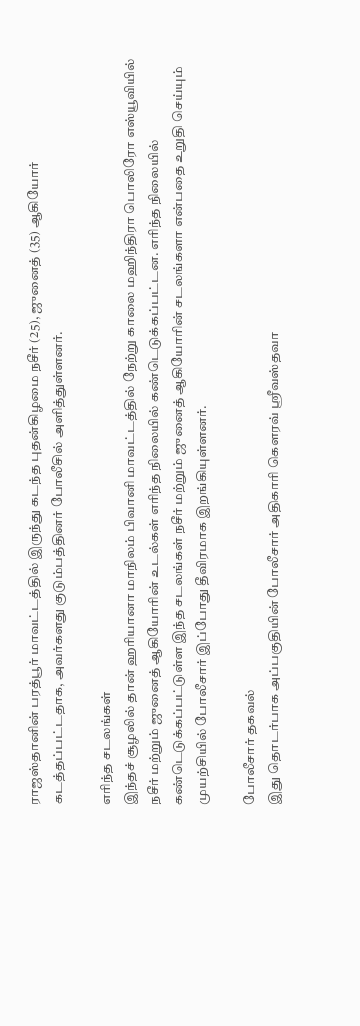ராஜஸ்தானின் பரத்பூர் மாவட்டத்தில் இருந்து கடந்த புதன்கிழமை நசீர் (25), ஜுனைத் (35) ஆகியோர் கடத்தப்பட்டதாக, அவர்களது குடும்பத்தினர் போலீசில் அளித்துள்ளனர்.

எரிந்த சடலங்கள்
இந்தச் சூழலில் தான் ஹரியானா மாநிலம் பிவானி மாவட்டத்தில் நேற்று காலை மஹிந்திரா பொலிரோ எஸ்யூவியில் நசீர் மற்றும் ஜுனைத் ஆகியோரின் உடல்கள் எரிந்த நிலையில் கண்டெடுக்கப்பட்டன. எரிந்த நிலையில் கண்டெடுக்கப்பட்டுள்ள இந்த சடலங்கள் நசீர் மற்றும் ஜுனைத் ஆகியோரின் சடலங்களா என்பதை உறுதி செய்யும் முயற்சியில் போலீசார் இப்போது தீவிரமாக இறங்கியுள்ளனர்.

போலீசார் தகவல்
இது தொடர்பாக அப்பகுதியின் போலீசார் அதிகாரி கௌரவ் ஸ்ரீவஸ்தவா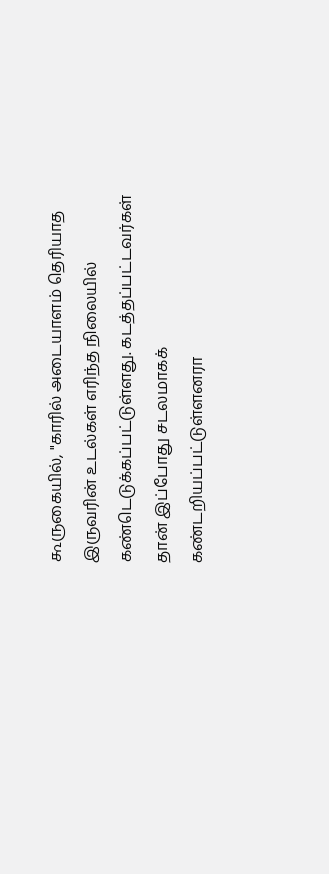கூருகையில், "காரில் அடையாளம் தெரியாத இருவரின் உடல்கள் எரிந்த நிலையில் கண்டெடுக்கப்பட்டுள்ளது. கடத்தப்பட்டவர்கள் தான் இப்போது சடலமாகக் கண்டறியப்பட்டுள்ளனரா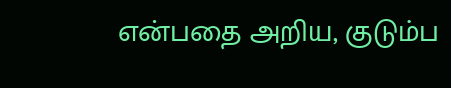என்பதை அறிய, குடும்ப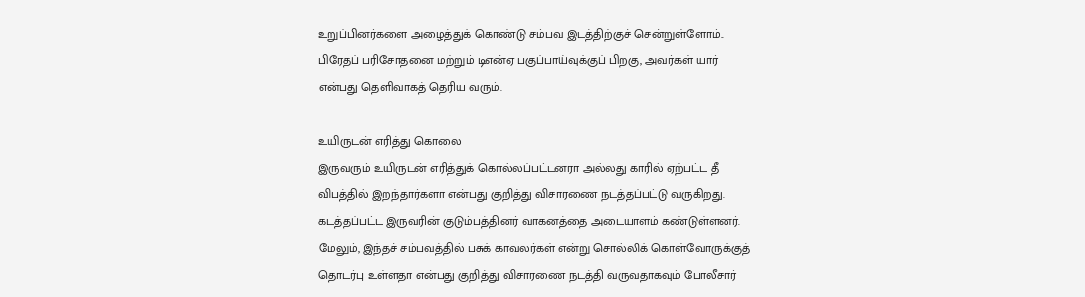உறுப்பினர்களை அழைத்துக் கொண்டு சம்பவ இடத்திற்குச் சென்றுள்ளோம்.. பிரேதப் பரிசோதனை மற்றும் டிஎன்ஏ பகுப்பாய்வுக்குப் பிறகு, அவர்கள் யார் என்பது தெளிவாகத் தெரிய வரும்.

உயிருடன் எரித்து கொலை
இருவரும் உயிருடன் எரித்துக் கொல்லப்பட்டனரா அல்லது காரில் ஏற்பட்ட தீ விபத்தில் இறந்தார்களா என்பது குறித்து விசாரணை நடத்தப்பட்டு வருகிறது. கடத்தப்பட்ட இருவரின் குடும்பத்தினர் வாகனத்தை அடையாளம் கண்டுள்ளனர். மேலும், இந்தச் சம்பவத்தில் பசுக் காவலர்கள் என்று சொல்லிக் கொள்வோருக்குத் தொடர்பு உள்ளதா என்பது குறித்து விசாரணை நடத்தி வருவதாகவும் போலீசார்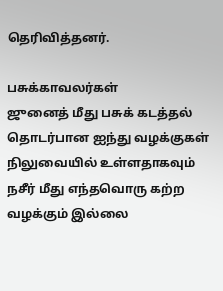தெரிவித்தனர்.

பசுக்காவலர்கள்
ஜுனைத் மீது பசுக் கடத்தல் தொடர்பான ஐந்து வழக்குகள் நிலுவையில் உள்ளதாகவும் நசீர் மீது எந்தவொரு கற்ற வழக்கும் இல்லை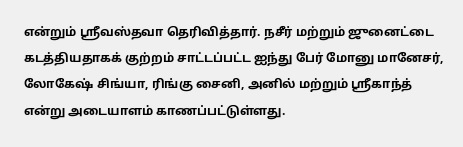என்றும் ஸ்ரீவஸ்தவா தெரிவித்தார். நசீர் மற்றும் ஜுனைட்டை கடத்தியதாகக் குற்றம் சாட்டப்பட்ட ஐந்து பேர் மோனு மானேசர், லோகேஷ் சிங்யா, ரிங்கு சைனி, அனில் மற்றும் ஸ்ரீகாந்த் என்று அடையாளம் காணப்பட்டுள்ளது.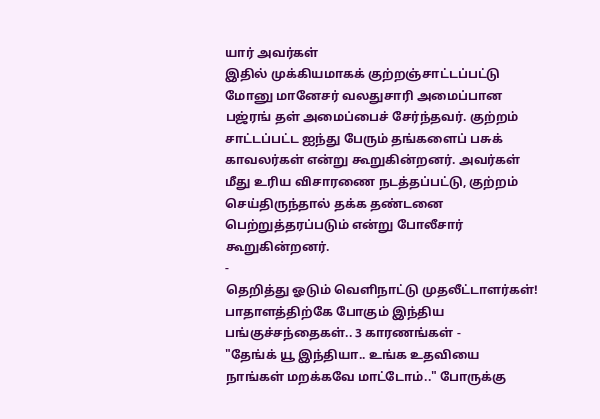யார் அவர்கள்
இதில் முக்கியமாகக் குற்றஞ்சாட்டப்பட்டு மோனு மானேசர் வலதுசாரி அமைப்பான பஜ்ரங் தள் அமைப்பைச் சேர்ந்தவர். குற்றம் சாட்டப்பட்ட ஐந்து பேரும் தங்களைப் பசுக் காவலர்கள் என்று கூறுகின்றனர். அவர்கள் மீது உரிய விசாரணை நடத்தப்பட்டு, குற்றம் செய்திருந்தால் தக்க தண்டனை பெற்றுத்தரப்படும் என்று போலீசார் கூறுகின்றனர்.
-
தெறித்து ஓடும் வெளிநாட்டு முதலீட்டாளர்கள்! பாதாளத்திற்கே போகும் இந்திய பங்குச்சந்தைகள்.. 3 காரணங்கள் -
"தேங்க் யூ இந்தியா.. உங்க உதவியை நாங்கள் மறக்கவே மாட்டோம்.." போருக்கு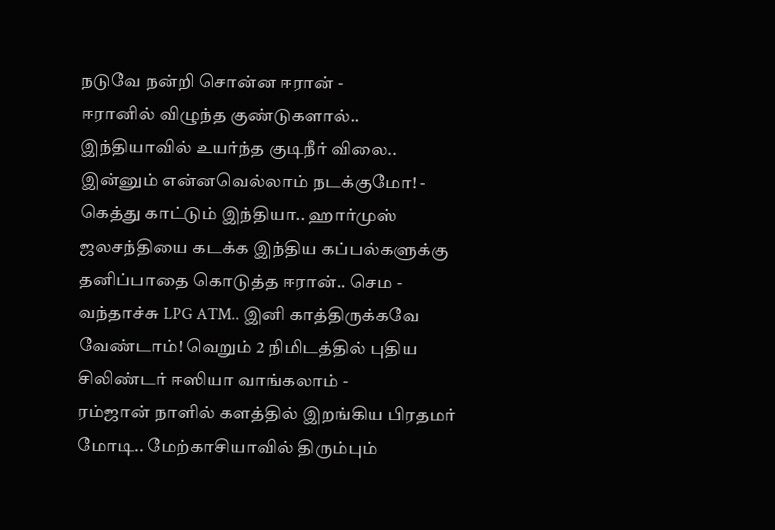நடுவே நன்றி சொன்ன ஈரான் -
ஈரானில் விழுந்த குண்டுகளால்.. இந்தியாவில் உயர்ந்த குடிநீர் விலை.. இன்னும் என்னவெல்லாம் நடக்குமோ! -
கெத்து காட்டும் இந்தியா.. ஹார்முஸ் ஜலசந்தியை கடக்க இந்திய கப்பல்களுக்கு தனிப்பாதை கொடுத்த ஈரான்.. செம -
வந்தாச்சு LPG ATM.. இனி காத்திருக்கவே வேண்டாம்! வெறும் 2 நிமிடத்தில் புதிய சிலிண்டர் ஈஸியா வாங்கலாம் -
ரம்ஜான் நாளில் களத்தில் இறங்கிய பிரதமர் மோடி.. மேற்காசியாவில் திரும்பும்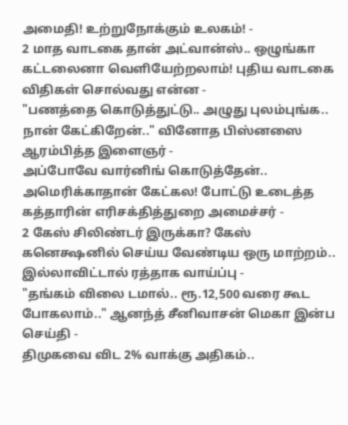அமைதி! உற்றுநோக்கும் உலகம்! -
2 மாத வாடகை தான் அட்வான்ஸ்.. ஒழுங்கா கட்டலைனா வெளியேற்றலாம்! புதிய வாடகை விதிகள் சொல்வது என்ன -
"பணத்தை கொடுத்துட்டு.. அழுது புலம்புங்க.. நான் கேட்கிறேன்.." வினோத பிஸ்னஸை ஆரம்பித்த இளைஞர் -
அப்போவே வார்னிங் கொடுத்தேன்.. அமெரிக்காதான் கேட்கல! போட்டு உடைத்த கத்தாரின் எரிசக்தித்துறை அமைச்சர் -
2 கேஸ் சிலிண்டர் இருக்கா? கேஸ் கனெக்ஷனில் செய்ய வேண்டிய ஒரு மாற்றம்.. இல்லாவிட்டால் ரத்தாக வாய்ப்பு -
"தங்கம் விலை டமால்.. ரூ.12,500 வரை கூட போகலாம்.." ஆனந்த் சீனிவாசன் மெகா இன்ப செய்தி -
திமுகவை விட 2% வாக்கு அதிகம்..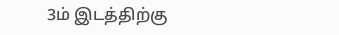3ம் இடத்திற்கு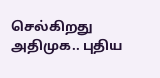செல்கிறது அதிமுக.. புதிய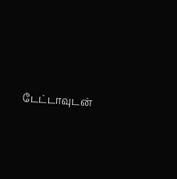டேட்டாவுடன்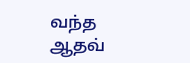வந்த ஆதவ்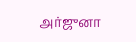அர்ஜுனா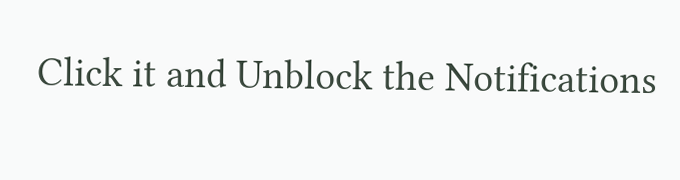Click it and Unblock the Notifications